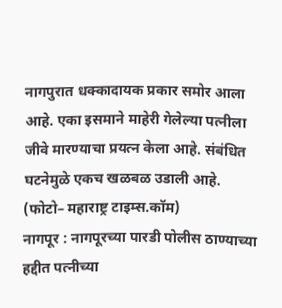नागपुरात धक्कादायक प्रकार समोर आला आहे. एका इसमाने माहेरी गेलेल्या पत्नीला जीवे मारण्याचा प्रयत्न केला आहे. संबंधित घटनेमुळे एकच खळबळ उडाली आहे.
(फोटो– महाराष्ट्र टाइम्स.कॉम)
नागपूर : नागपूरच्या पारडी पोलीस ठाण्याच्या हद्दीत पत्नीच्या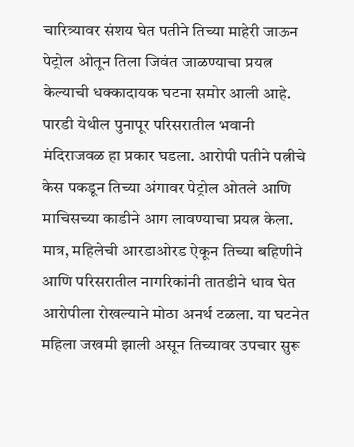चारित्र्यावर संशय घेत पतीने तिच्या माहेरी जाऊन पेट्रोल ओतून तिला जिवंत जाळण्याचा प्रयत्न केल्याची धक्कादायक घटना समोर आली आहे. पारडी येथील पुनापूर परिसरातील भवानी मंदिराजवळ हा प्रकार घडला. आरोपी पतीने पत्नीचे केस पकडून तिच्या अंगावर पेट्रोल ओतले आणि माचिसच्या काडीने आग लावण्याचा प्रयत्न केला. मात्र, महिलेची आरडाओरड ऐकून तिच्या बहिणीने आणि परिसरातील नागरिकांनी तातडीने धाव घेत आरोपीला रोखल्याने मोठा अनर्थ टळला. या घटनेत महिला जखमी झाली असून तिच्यावर उपचार सुरू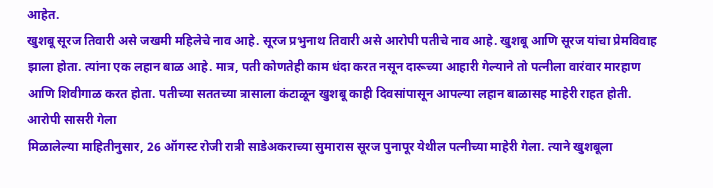आहेत.
खुशबू सूरज तिवारी असे जखमी महिलेचे नाव आहे. सूरज प्रभुनाथ तिवारी असे आरोपी पतीचे नाव आहे. खुशबू आणि सूरज यांचा प्रेमविवाह झाला होता. त्यांना एक लहान बाळ आहे. मात्र, पती कोणतेही काम धंदा करत नसून दारूच्या आहारी गेल्याने तो पत्नीला वारंवार मारहाण आणि शिवीगाळ करत होता. पतीच्या सततच्या त्रासाला कंटाळून खुशबू काही दिवसांपासून आपल्या लहान बाळासह माहेरी राहत होती.
आरोपी सासरी गेला
मिळालेल्या माहितीनुसार, 26 ऑगस्ट रोजी रात्री साडेअकराच्या सुमारास सूरज पुनापूर येथील पत्नीच्या माहेरी गेला. त्याने खुशबूला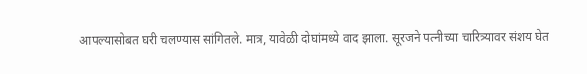आपल्यासोबत घरी चलण्यास सांगितले. मात्र, यावेळी दोघांमध्ये वाद झाला. सूरजने पत्नीच्या चारित्र्यावर संशय घेत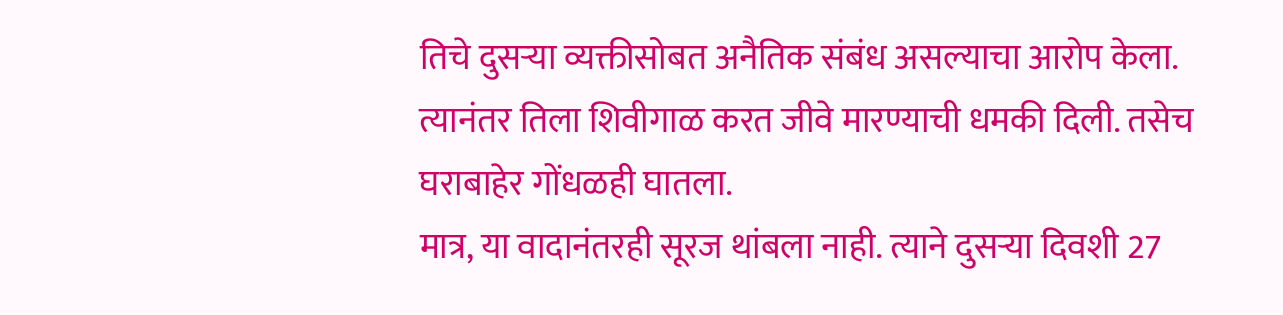तिचे दुसऱ्या व्यक्तीसोबत अनैतिक संबंध असल्याचा आरोप केला. त्यानंतर तिला शिवीगाळ करत जीवे मारण्याची धमकी दिली. तसेच घराबाहेर गोंधळही घातला.
मात्र, या वादानंतरही सूरज थांबला नाही. त्याने दुसऱ्या दिवशी 27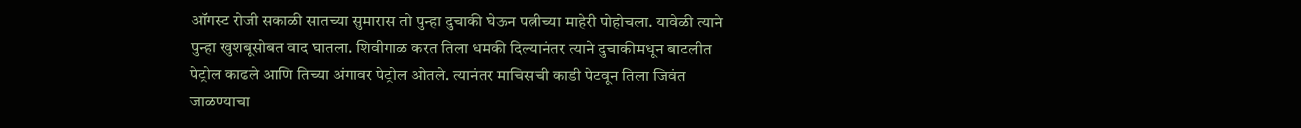ऑगस्ट रोजी सकाळी सातच्या सुमारास तो पुन्हा दुचाकी घेऊन पत्नीच्या माहेरी पोहोचला. यावेळी त्याने पुन्हा खुशबूसोबत वाद घातला. शिवीगाळ करत तिला धमकी दिल्यानंतर त्याने दुचाकीमधून बाटलीत पेट्रोल काढले आणि तिच्या अंगावर पेट्रोल ओतले. त्यानंतर माचिसची काडी पेटवून तिला जिवंत जाळण्याचा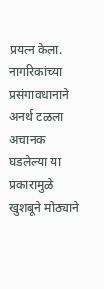प्रयत्न केला.
नागरिकांच्या प्रसंगावधानाने अनर्थ टळला
अचानक घडलेल्या या प्रकारामुळे खुशबूने मोठ्याने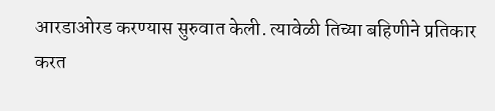आरडाओरड करण्यास सुरुवात केली. त्यावेळी तिच्या बहिणीने प्रतिकार करत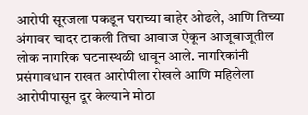आरोपी सूरजला पकडून घराच्या बाहेर ओढले, आणि तिच्या अंगावर चादर टाकली तिचा आवाज ऐकून आजूबाजूतील लोक नागरिक घटनास्थळी धावून आले. नागरिकांनी प्रसंगावधान राखत आरोपीला रोखले आणि महिलेला आरोपीपासून दूर केल्याने मोठा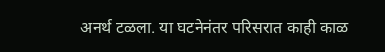अनर्थ टळला. या घटनेनंतर परिसरात काही काळ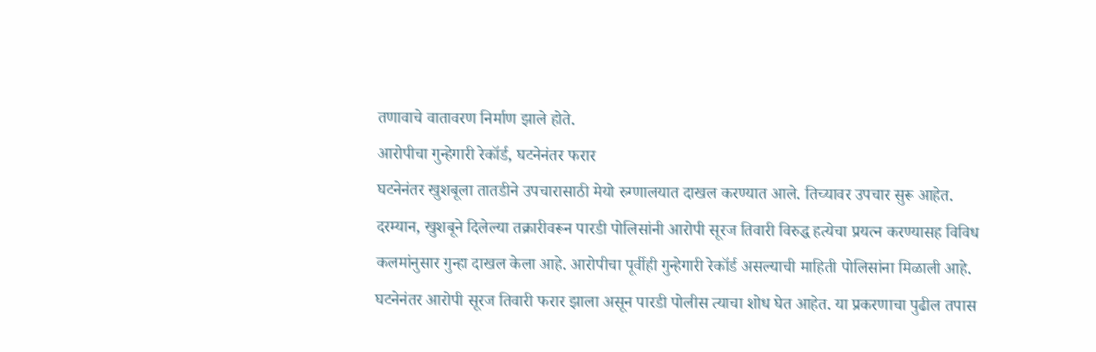तणावाचे वातावरण निर्माण झाले होते.
आरोपीचा गुन्हेगारी रेकॉर्ड, घटनेनंतर फरार
घटनेनंतर खुशबूला तातडीने उपचारासाठी मेयो रुग्णालयात दाखल करण्यात आले. तिच्यावर उपचार सुरू आहेत. दरम्यान, खुशबूने दिलेल्या तक्रारीवरून पारडी पोलिसांनी आरोपी सूरज तिवारी विरुद्ध हत्येचा प्रयत्न करण्यासह विविध कलमांनुसार गुन्हा दाखल केला आहे. आरोपीचा पूर्वीही गुन्हेगारी रेकॉर्ड असल्याची माहिती पोलिसांना मिळाली आहे. घटनेनंतर आरोपी सूरज तिवारी फरार झाला असून पारडी पोलीस त्याचा शोध घेत आहेत. या प्रकरणाचा पुढील तपास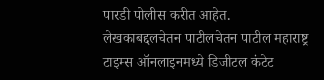पारडी पोलीस करीत आहेत.
लेखकाबद्दलचेतन पाटीलचेतन पाटील महाराष्ट्र टाइम्स ऑनलाइनमध्ये डिजीटल कंटेट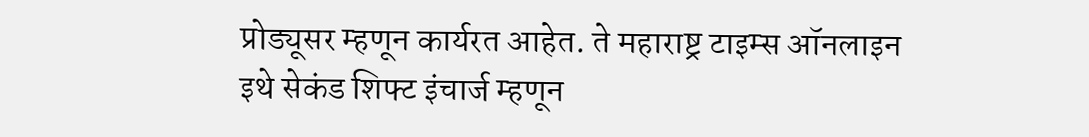प्रोड्यूसर म्हणून कार्यरत आहेत. ते महाराष्ट्र टाइम्स ऑनलाइन इथे सेकंड शिफ्ट इंचार्ज म्हणून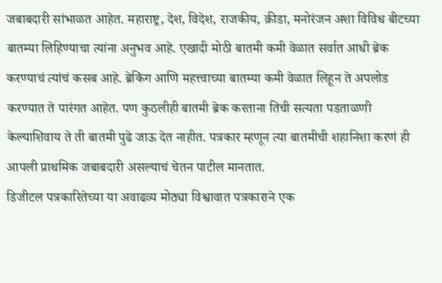जबाबदारी सांभाळत आहेत. महाराष्ट्र, देश, विदेश, राजकीय, क्रीडा, मनोरंजन अशा विविध बीटच्या बातम्या लिहिण्याचा त्यांना अनुभव आहे. एखादी मोठी बातमी कमी वेळात सर्वात आधी ब्रेक करण्याचं त्यांचं कसब आहे. ब्रेकिंग आणि महत्त्वाच्या बातम्या कमी वेळात लिहून ते अपलोड करण्यात ते पारंगत आहेत. पण कुठलीही बातमी ब्रेक करताना तिची सत्यता पडताळणी केल्याशिवाय ते ती बातमी पुढे जाऊ देत नाहीत. पत्रकार म्हणून त्या बातमीची शहानिशा करणं ही आपली प्राथमिक जबाबदारी असल्याचं चेतन पाटील मानतात.
डिजीटल पत्रकारितेच्या या अवाढव्य मोठ्या विश्वावात पत्रकाराने एक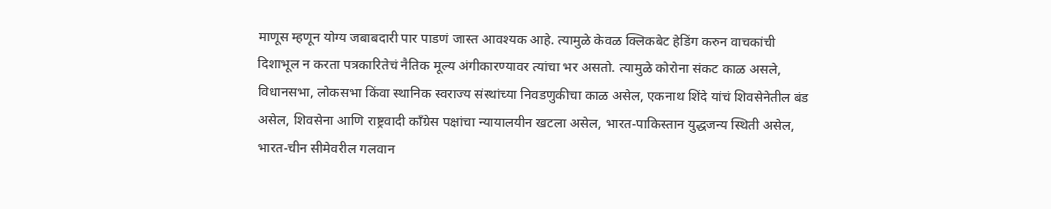माणूस म्हणून योग्य जबाबदारी पार पाडणं जास्त आवश्यक आहे. त्यामुळे केवळ क्लिकबेट हेडिंग करुन वाचकांची दिशाभूल न करता पत्रकारितेचं नैतिक मूल्य अंगीकारण्यावर त्यांचा भर असतो. त्यामुळे कोरोना संकट काळ असले, विधानसभा, लोकसभा किंवा स्थानिक स्वराज्य संस्थांच्या निवडणुकीचा काळ असेल, एकनाथ शिंदे यांचं शिवसेनेतील बंड असेल, शिवसेना आणि राष्ट्रवादी काँग्रेस पक्षांचा न्यायालयीन खटला असेल, भारत-पाकिस्तान युद्धजन्य स्थिती असेल, भारत-चीन सीमेवरील गलवान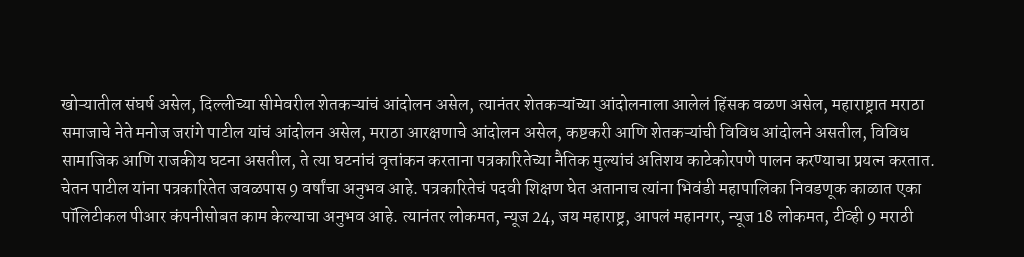खोऱ्यातील संघर्ष असेल, दिल्लीच्या सीमेवरील शेतकऱ्यांचं आंदोलन असेल, त्यानंतर शेतकऱ्यांच्या आंदोलनाला आलेलं हिंसक वळण असेल, महाराष्ट्रात मराठा समाजाचे नेते मनोज जरांगे पाटील यांचं आंदोलन असेल, मराठा आरक्षणाचे आंदोलन असेल, कष्टकरी आणि शेतकऱ्यांची विविध आंदोलने असतील, विविध सामाजिक आणि राजकीय घटना असतील, ते त्या घटनांचं वृत्तांकन करताना पत्रकारितेच्या नैतिक मुल्यांचं अतिशय काटेकोरपणे पालन करण्याचा प्रयत्न करतात.
चेतन पाटील यांना पत्रकारितेत जवळपास 9 वर्षांचा अनुभव आहे. पत्रकारितेचं पदवी शिक्षण घेत अतानाच त्यांना भिवंडी महापालिका निवडणूक काळात एका पॉलिटीकल पीआर कंपनीसोबत काम केल्याचा अनुभव आहे. त्यानंतर लोकमत, न्यूज 24, जय महाराष्ट्र, आपलं महानगर, न्यूज 18 लोकमत, टीव्ही 9 मराठी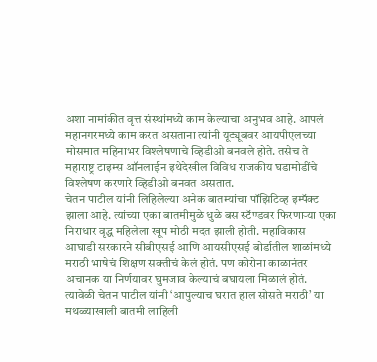अशा नामांकीत वृत्त संस्थांमध्ये काम केल्याचा अनुभव आहे. आपलं महानगरमध्ये काम करत असताना त्यांनी यूट्यूबवर आयपीएलच्या मोसमात महिनाभर विश्लेषणाचे व्हिडीओ बनवले होते. तसेच ते महाराष्ट्र टाइम्स ऑनलाईन इथेदेखील विविध राजकीय घडामोडींचे विश्लेषण करणारे व्हिडीओ बनवत असतात.
चेतन पाटील यांनी लिहिलेल्या अनेक बातम्यांचा पॉझिटिव्ह इम्पॅक्ट झाला आहे. त्यांच्या एका बातमीमुळे धुळे बस स्टॅण्डवर फिरणाऱ्या एका निराधार वृद्ध महिलेला खूप मोठी मदत झाली होती. महाविकास आघाडी सरकारने सीबीएसई आणि आयसीएसई बोर्डातील शाळांमध्ये मराठी भाषेचं शिक्षण सक्तीचं केलं होतं. पण कोरोना काळानंतर अचानक या निर्णयावर घुमजाव केल्याचं बघायला मिळालं होतं. त्यावेळी चेतन पाटील यांनी ‘आपुल्याच घरात हाल सोसते मराठी’ या मथळ्याखाली बातमी लाहिली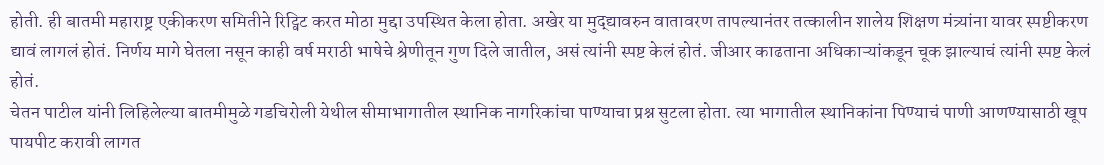होती. ही बातमी महाराष्ट्र एकीकरण समितीने रिट्विट करत मोठा मुद्दा उपस्थित केला होता. अखेर या मुद्द्यावरुन वातावरण तापल्यानंतर तत्कालीन शालेय शिक्षण मंत्र्यांना यावर स्पष्टीकरण द्यावं लागलं होतं. निर्णय मागे घेतला नसून काही वर्ष मराठी भाषेचे श्रेणीतून गुण दिले जातील, असं त्यांनी स्पष्ट केलं होतं. जीआर काढताना अधिकाऱ्यांकडून चूक झाल्याचं त्यांनी स्पष्ट केलं होतं.
चेतन पाटील यांनी लिहिलेल्या बातमीमुळे गडचिरोली येथील सीमाभागातील स्थानिक नागरिकांचा पाण्याचा प्रश्न सुटला होता. त्या भागातील स्थानिकांना पिण्याचं पाणी आणण्यासाठी खूप पायपीट करावी लागत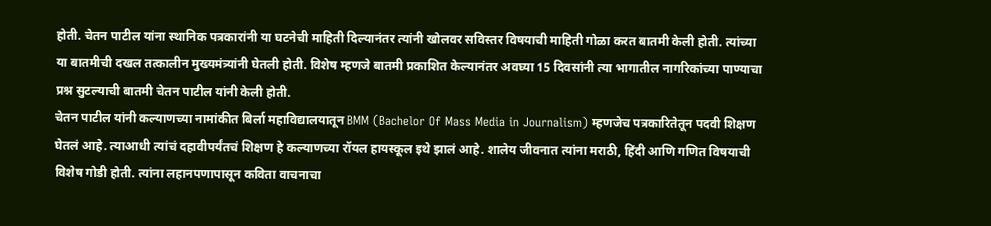होती. चेतन पाटील यांना स्थानिक पत्रकारांनी या घटनेची माहिती दिल्यानंतर त्यांनी खोलवर सविस्तर विषयाची माहिती गोळा करत बातमी केली होती. त्यांच्या या बातमीची दखल तत्कालीन मुख्यमंत्र्यांनी घेतली होती. विशेष म्हणजे बातमी प्रकाशित केल्यानंतर अवघ्या 15 दिवसांनी त्या भागातील नागरिकांच्या पाण्याचा प्रश्न सुटल्याची बातमी चेतन पाटील यांनी केली होती.
चेतन पाटील यांनी कल्याणच्या नामांकीत बिर्ला महाविद्यालयातून BMM (Bachelor Of Mass Media in Journalism) म्हणजेच पत्रकारितेतून पदवी शिक्षण घेतलं आहे. त्याआधी त्यांचं दहावीपर्यंतचं शिक्षण हे कल्याणच्या रॉयल हायस्कूल इथे झालं आहे. शालेय जीवनात त्यांना मराठी, हिंदी आणि गणित विषयाची विशेष गोडी होती. त्यांना लहानपणापासून कविता वाचनाचा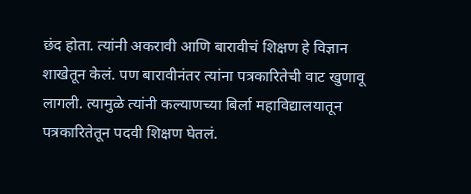छंद होता. त्यांनी अकरावी आणि बारावीचं शिक्षण हे विज्ञान शाखेतून केलं. पण बारावीनंतर त्यांना पत्रकारितेची वाट खुणावू लागली. त्यामुळे त्यांनी कल्याणच्या बिर्ला महाविद्यालयातून पत्रकारितेतून पदवी शिक्षण घेतलं.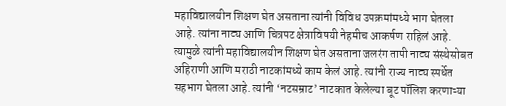महाविद्यालयीन शिक्षण घेत असताना त्यांनी विविध उपक्रमांमध्ये भाग घेतला आहे. त्यांना नाट्य आणि चित्रपट क्षेत्राविषयी नेहमीच आकर्षण राहिलं आहे. त्यामुळे त्यांनी महाविद्यालयीन शिक्षण घेत असताना जलरंग तापी नाट्य संस्थेसोबत अहिराणी आणि मराठी नाटकांमध्ये काम केलं आहे. त्यांनी राज्य नाट्य स्पर्धेत सहभाग घेतला आहे. त्यांनी ‘नटसम्राट’ नाटकात केलेल्या बूट पॉलिश करणाऱ्या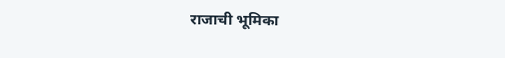राजाची भूमिका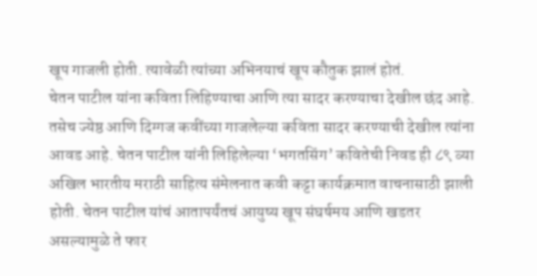खूप गाजली होती. त्यावेळी त्यांच्या अभिनयाचं खूप कौतुक झालं होतं.
चेतन पाटील यांना कविता लिहिण्याचा आणि त्या सादर करण्याचा देखील छंद आहे. तसेच ज्येष्ठ आणि दिग्गज कवींच्या गाजलेल्या कविता सादर करण्याची देखील त्यांना आवड आहे. चेतन पाटील यांनी लिहिलेल्या ‘भगतसिंग’ कवितेची निवड ही ८९ व्या अखिल भारतीय मराठी साहित्य संमेलनात कवी कट्टा कार्यक्रमात वाचनासाठी झाली होती. चेतन पाटील यांचं आतापर्यंतचं आयुष्य खूप संघर्षमय आणि खडतर असल्यामुळे ते फार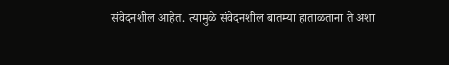संवेदनशील आहेत. त्यामुळे संवेदनशील बातम्या हाताळताना ते अशा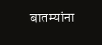बातम्यांना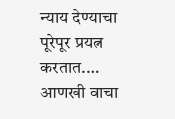न्याय देण्याचा पूरेपूर प्रयत्न करतात.… आणखी वाचा